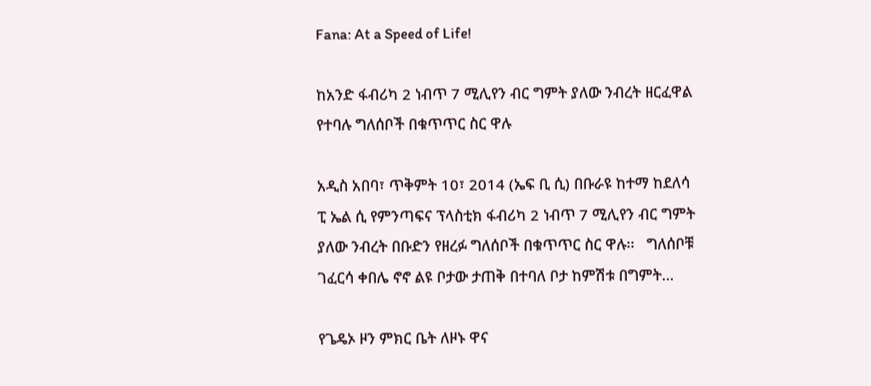Fana: At a Speed of Life!

ከአንድ ፋብሪካ 2 ነብጥ 7 ሚሊየን ብር ግምት ያለው ንብረት ዘርፈዋል የተባሉ ግለሰቦች በቁጥጥር ስር ዋሉ

አዲስ አበባ፣ ጥቅምት 10፣ 2014 (ኤፍ ቢ ሲ) በቡራዩ ከተማ ከደለሳ ፒ ኤል ሲ የምንጣፍና ፕላስቲክ ፋብሪካ 2 ነብጥ 7 ሚሊየን ብር ግምት ያለው ንብረት በቡድን የዘረፉ ግለሰቦች በቁጥጥር ስር ዋሉ፡፡   ግለሰቦቹ ገፈርሳ ቀበሌ ኖኖ ልዩ ቦታው ታጠቅ በተባለ ቦታ ከምሽቱ በግምት…

የጌዴኦ ዞን ምክር ቤት ለዞኑ ዋና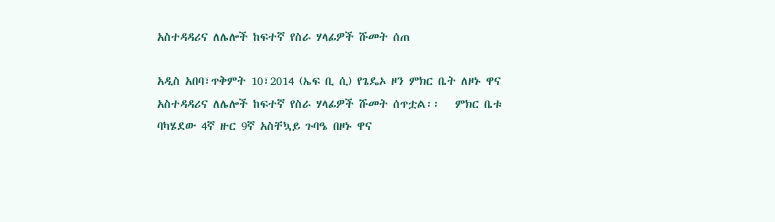አስተዳዳሪና ለሌሎች ከፍተኛ የስራ ሃላፊዎች ሹመት ሰጠ

አዲስ አበባ፣ጥቅምት 10፣2014 (ኤፍ ቢ ሲ) የጌዴኦ ዞን ምክር ቤት ለዞኑ ዋና አስተዳዳሪና ለሌሎች ከፍተኛ የስራ ሃላፊዎች ሹመት ሰጥቷል፡፡   ምክር ቤቱ ባካሄደው 4ኛ ዙር 9ኛ አስቸኳይ ጉባዔ በዞኑ ዋና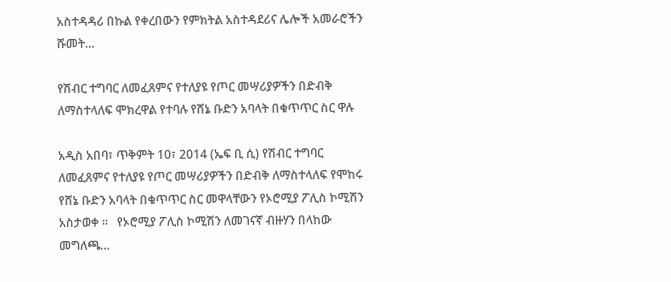አስተዳዳሪ በኩል የቀረበውን የምክትል አስተዳደሪና ሌሎች አመራሮችን ሹመት…

የሽብር ተግባር ለመፈጸምና የተለያዩ የጦር መሣሪያዎችን በድብቅ ለማስተላለፍ ሞክረዋል የተባሉ የሸኔ ቡድን አባላት በቁጥጥር ስር ዋሉ

አዲስ አበባ፣ ጥቅምት 10፣ 2014 (ኤፍ ቢ ሲ) የሽብር ተግባር ለመፈጸምና የተለያዩ የጦር መሣሪያዎችን በድብቅ ለማስተላለፍ የሞከሩ የሸኔ ቡድን አባላት በቁጥጥር ስር መዋላቸውን የኦሮሚያ ፖሊስ ኮሚሽን አስታወቀ ።   የኦሮሚያ ፖሊስ ኮሚሽን ለመገናኛ ብዙሃን በላከው መግለጫ…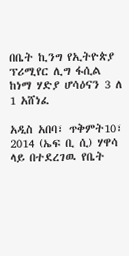በቤት ኪንግ የኢትዮጵያ ፕሪሚየር ሊግ ፋሲል ከነማ ሃድያ ሆሳዕናን 3 ለ 1 አሸነፈ

አዲስ አበባ፣ ጥቅምት10፣ 2014 (ኤፍ ቢ ሲ) ሃዋሳ ላይ በተደረገዉ የቤት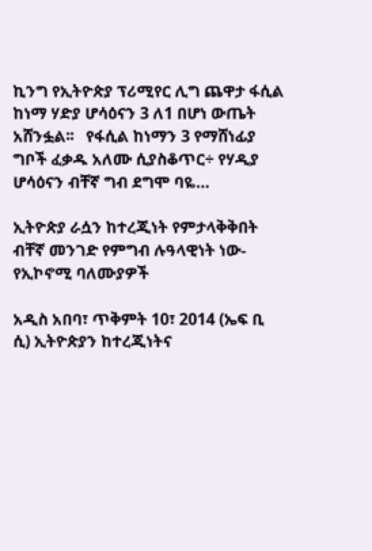ኪንግ የኢትዮጵያ ፕሪሚየር ሊግ ጨዋታ ፋሲል ከነማ ሃድያ ሆሳዕናን 3 ለ1 በሆነ ውጤት አሸንፏል፡፡   የፋሲል ከነማን 3 የማሸነፊያ ግቦች ፈቃዱ አለሙ ሲያስቆጥር÷ የሃዲያ ሆሳዕናን ብቸኛ ግብ ደግሞ ባዬ…

ኢትዮጵያ ራሷን ከተረጂነት የምታላቅቅበት ብቸኛ መንገድ የምግብ ሉዓላዊነት ነው-የኢኮኖሚ ባለሙያዎች

አዲስ አበባ፣ ጥቅምት 10፣ 2014 (ኤፍ ቢ ሲ) ኢትዮጵያን ከተረጂነትና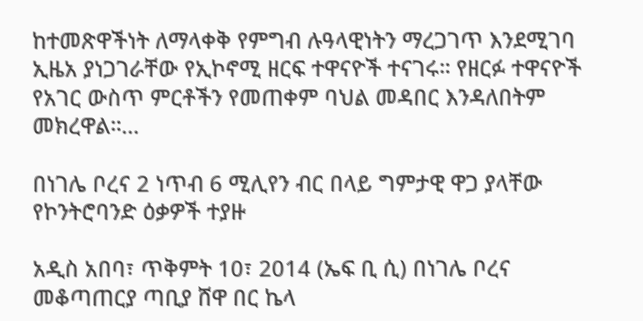ከተመጽዋችነት ለማላቀቅ የምግብ ሉዓላዊነትን ማረጋገጥ እንደሚገባ ኢዜአ ያነጋገራቸው የኢኮኖሚ ዘርፍ ተዋናዮች ተናገሩ። የዘርፉ ተዋናዮች የአገር ውስጥ ምርቶችን የመጠቀም ባህል መዳበር እንዳለበትም መክረዋል።…

በነገሌ ቦረና 2 ነጥብ 6 ሚሊየን ብር በላይ ግምታዊ ዋጋ ያላቸው የኮንትሮባንድ ዕቃዎች ተያዙ

አዲስ አበባ፣ ጥቅምት 10፣ 2014 (ኤፍ ቢ ሲ) በነገሌ ቦረና መቆጣጠርያ ጣቢያ ሸዋ በር ኬላ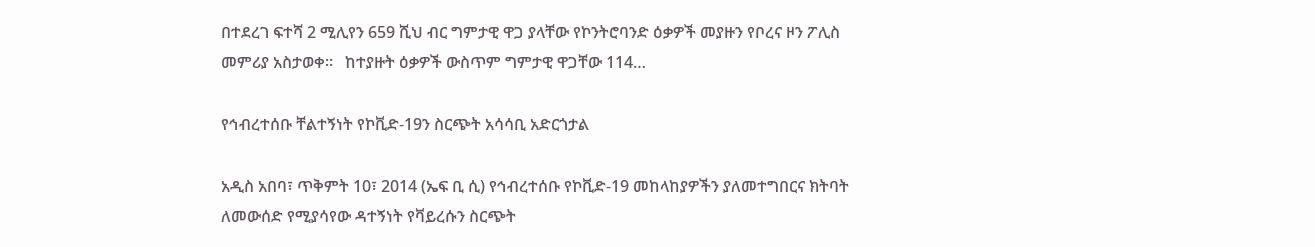በተደረገ ፍተሻ 2 ሚሊየን 659 ሺህ ብር ግምታዊ ዋጋ ያላቸው የኮንትሮባንድ ዕቃዎች መያዙን የቦረና ዞን ፖሊስ መምሪያ አስታወቀ፡፡   ከተያዙት ዕቃዎች ውስጥም ግምታዊ ዋጋቸው 114…

የኅብረተሰቡ ቸልተኝነት የኮቪድ-19ን ስርጭት አሳሳቢ አድርጎታል

አዲስ አበባ፣ ጥቅምት 10፣ 2014 (ኤፍ ቢ ሲ) የኅብረተሰቡ የኮቪድ-19 መከላከያዎችን ያለመተግበርና ክትባት ለመውሰድ የሚያሳየው ዳተኝነት የቫይረሱን ስርጭት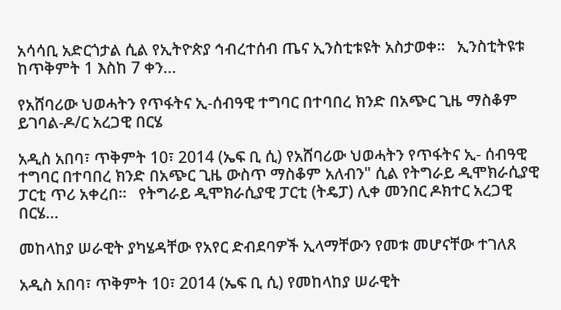አሳሳቢ አድርጎታል ሲል የኢትዮጵያ ኅብረተሰብ ጤና ኢንስቲቱዩት አስታወቀ።   ኢንስቲትዩቱ ከጥቅምት 1 እስከ 7 ቀን…

የአሸባሪው ህወሓትን የጥፋትና ኢ-ሰብዓዊ ተግባር በተባበረ ክንድ በአጭር ጊዜ ማስቆም ይገባል-ዶ/ር አረጋዊ በርሄ

አዲስ አበባ፣ ጥቅምት 10፣ 2014 (ኤፍ ቢ ሲ) የአሸባሪው ህወሓትን የጥፋትና ኢ- ሰብዓዊ ተግባር በተባበረ ክንድ በአጭር ጊዜ ውስጥ ማስቆም አለብን" ሲል የትግራይ ዲሞክራሲያዊ ፓርቲ ጥሪ አቀረበ፡፡   የትግራይ ዲሞክራሲያዊ ፓርቲ (ትዴፓ) ሊቀ መንበር ዶክተር አረጋዊ በርሄ…

መከላከያ ሠራዊት ያካሄዳቸው የአየር ድብደባዎች ኢላማቸውን የመቱ መሆናቸው ተገለጸ

አዲስ አበባ፣ ጥቅምት 10፣ 2014 (ኤፍ ቢ ሲ) የመከላከያ ሠራዊት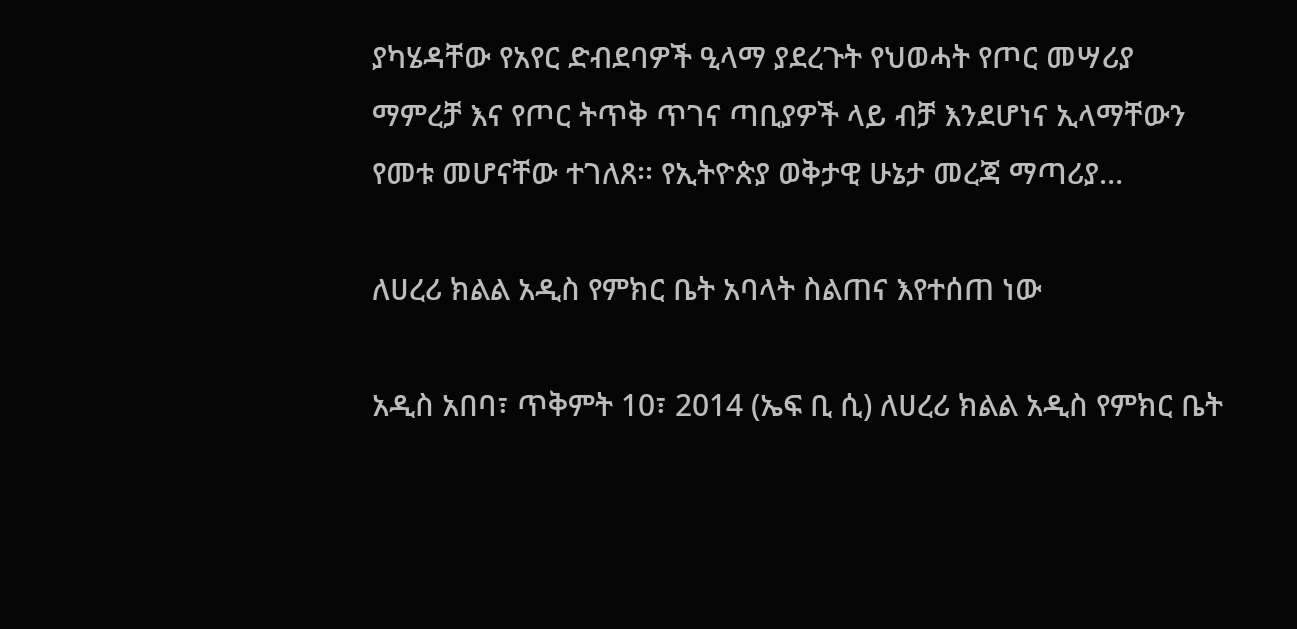ያካሄዳቸው የአየር ድብደባዎች ዒላማ ያደረጉት የህወሓት የጦር መሣሪያ ማምረቻ እና የጦር ትጥቅ ጥገና ጣቢያዎች ላይ ብቻ እንደሆነና ኢላማቸውን የመቱ መሆናቸው ተገለጸ፡፡ የኢትዮጵያ ወቅታዊ ሁኔታ መረጃ ማጣሪያ…

ለሀረሪ ክልል አዲስ የምክር ቤት አባላት ስልጠና እየተሰጠ ነው

አዲስ አበባ፣ ጥቅምት 10፣ 2014 (ኤፍ ቢ ሲ) ለሀረሪ ክልል አዲስ የምክር ቤት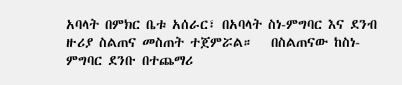አባላት በምክር ቤቱ አሰራር፣ በአባላት ስነ-ምግባር እና ደንብ ዙሪያ ስልጠና መስጠት ተጀምሯል።   በስልጠናው ከስነ-ምግባር ደንቡ በተጨማሪ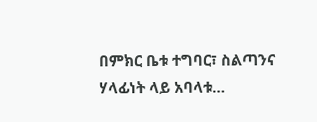በምክር ቤቱ ተግባር፣ ስልጣንና ሃላፊነት ላይ አባላቱ…